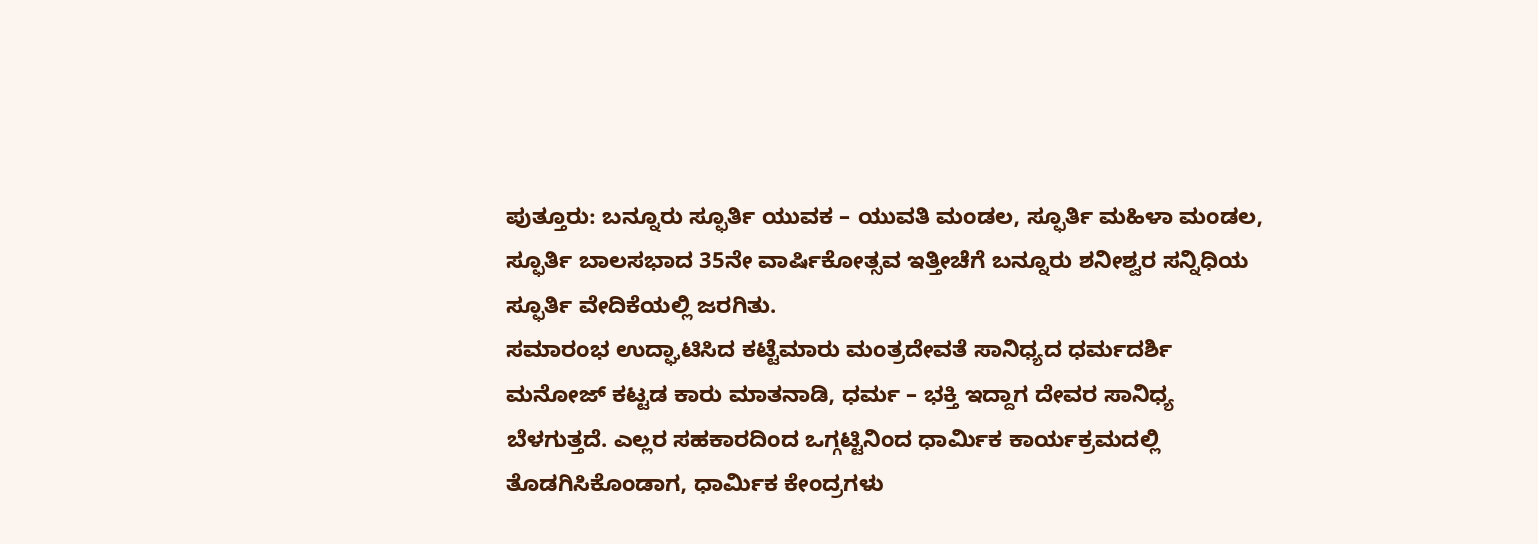ಪುತ್ತೂರು: ಬನ್ನೂರು ಸ್ಫೂರ್ತಿ ಯುವಕ – ಯುವತಿ ಮಂಡಲ, ಸ್ಫೂರ್ತಿ ಮಹಿಳಾ ಮಂಡಲ, ಸ್ಫೂರ್ತಿ ಬಾಲಸಭಾದ 35ನೇ ವಾರ್ಷಿಕೋತ್ಸವ ಇತ್ತೀಚೆಗೆ ಬನ್ನೂರು ಶನೀಶ್ವರ ಸನ್ನಿಧಿಯ ಸ್ಫೂರ್ತಿ ವೇದಿಕೆಯಲ್ಲಿ ಜರಗಿತು.
ಸಮಾರಂಭ ಉದ್ಘಾಟಿಸಿದ ಕಟ್ಟೆಮಾರು ಮಂತ್ರದೇವತೆ ಸಾನಿಧ್ಯದ ಧರ್ಮದರ್ಶಿ ಮನೋಜ್ ಕಟ್ಟಡ ಕಾರು ಮಾತನಾಡಿ, ಧರ್ಮ – ಭಕ್ತಿ ಇದ್ದಾಗ ದೇವರ ಸಾನಿಧ್ಯ ಬೆಳಗುತ್ತದೆ. ಎಲ್ಲರ ಸಹಕಾರದಿಂದ ಒಗ್ಗಟ್ಟಿನಿಂದ ಧಾರ್ಮಿಕ ಕಾರ್ಯಕ್ರಮದಲ್ಲಿ ತೊಡಗಿಸಿಕೊಂಡಾಗ, ಧಾರ್ಮಿಕ ಕೇಂದ್ರಗಳು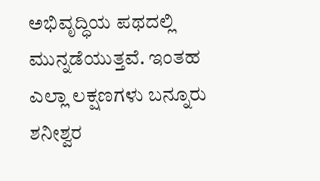ಅಭಿವೃದ್ಧಿಯ ಪಥದಲ್ಲಿ ಮುನ್ನಡೆಯುತ್ತವೆ. ಇಂತಹ ಎಲ್ಲಾ ಲಕ್ಷಣಗಳು ಬನ್ನೂರು ಶನೀಶ್ವರ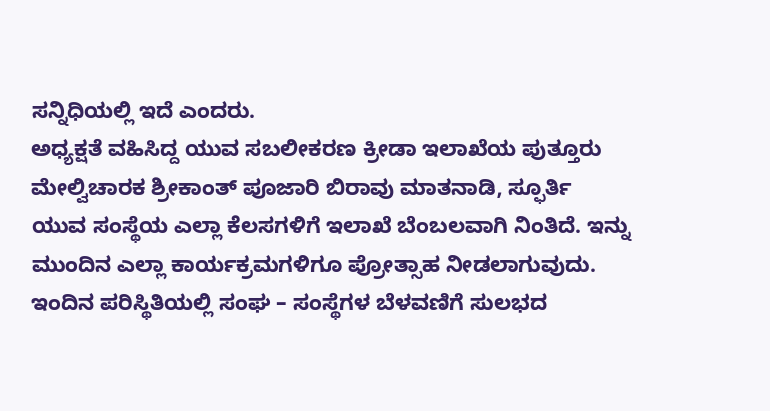ಸನ್ನಿಧಿಯಲ್ಲಿ ಇದೆ ಎಂದರು.
ಅಧ್ಯಕ್ಷತೆ ವಹಿಸಿದ್ದ ಯುವ ಸಬಲೀಕರಣ ಕ್ರೀಡಾ ಇಲಾಖೆಯ ಪುತ್ತೂರು ಮೇಲ್ವಿಚಾರಕ ಶ್ರೀಕಾಂತ್ ಪೂಜಾರಿ ಬಿರಾವು ಮಾತನಾಡಿ, ಸ್ಫೂರ್ತಿ ಯುವ ಸಂಸ್ಥೆಯ ಎಲ್ಲಾ ಕೆಲಸಗಳಿಗೆ ಇಲಾಖೆ ಬೆಂಬಲವಾಗಿ ನಿಂತಿದೆ. ಇನ್ನು ಮುಂದಿನ ಎಲ್ಲಾ ಕಾರ್ಯಕ್ರಮಗಳಿಗೂ ಪ್ರೋತ್ಸಾಹ ನೀಡಲಾಗುವುದು. ಇಂದಿನ ಪರಿಸ್ಥಿತಿಯಲ್ಲಿ ಸಂಘ – ಸಂಸ್ಥೆಗಳ ಬೆಳವಣಿಗೆ ಸುಲಭದ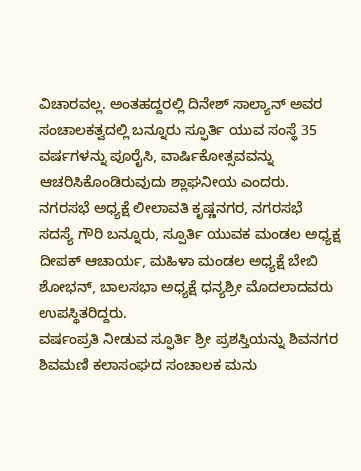ವಿಚಾರವಲ್ಲ. ಅಂತಹದ್ದರಲ್ಲಿ ದಿನೇಶ್ ಸಾಲ್ಯಾನ್ ಅವರ ಸಂಚಾಲಕತ್ವದಲ್ಲಿ ಬನ್ನೂರು ಸ್ಫೂರ್ತಿ ಯುವ ಸಂಸ್ಥೆ 35 ವರ್ಷಗಳನ್ನು ಪೂರೈಸಿ, ವಾರ್ಷಿಕೋತ್ಸವವನ್ನು ಆಚರಿಸಿಕೊಂಡಿರುವುದು ಶ್ಲಾಘನೀಯ ಎಂದರು.
ನಗರಸಭೆ ಅಧ್ಯಕ್ಷೆ ಲೀಲಾವತಿ ಕೃಷ್ಣನಗರ, ನಗರಸಭೆ ಸದಸ್ಯೆ ಗೌರಿ ಬನ್ನೂರು, ಸ್ಪೂರ್ತಿ ಯುವಕ ಮಂಡಲ ಅಧ್ಯಕ್ಷ ದೀಪಕ್ ಆಚಾರ್ಯ, ಮಹಿಳಾ ಮಂಡಲ ಅಧ್ಯಕ್ಷೆ ಬೇಬಿ ಶೋಭನ್, ಬಾಲಸಭಾ ಅಧ್ಯಕ್ಷೆ ಧನ್ಯಶ್ರೀ ಮೊದಲಾದವರು ಉಪಸ್ಥಿತರಿದ್ದರು.
ವರ್ಷಂಪ್ರತಿ ನೀಡುವ ಸ್ಫೂರ್ತಿ ಶ್ರೀ ಪ್ರಶಸ್ತಿಯನ್ನು ಶಿವನಗರ ಶಿವಮಣಿ ಕಲಾಸಂಘದ ಸಂಚಾಲಕ ಮನು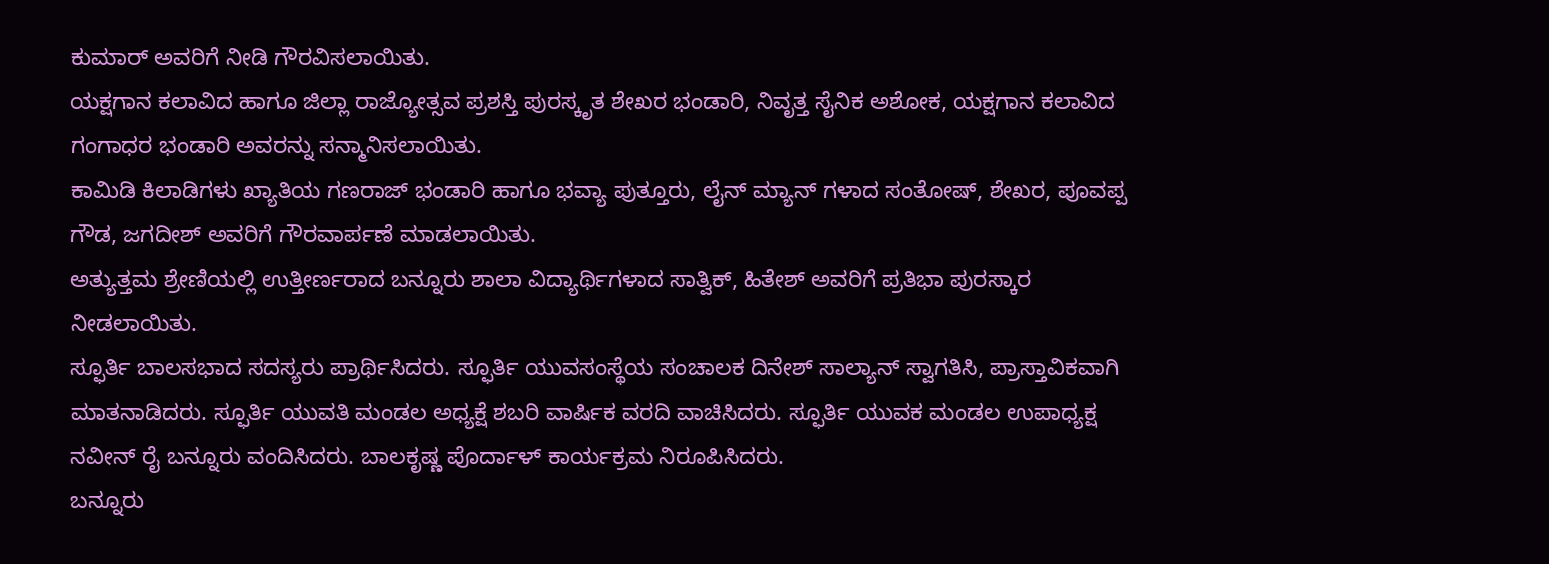ಕುಮಾರ್ ಅವರಿಗೆ ನೀಡಿ ಗೌರವಿಸಲಾಯಿತು.
ಯಕ್ಷಗಾನ ಕಲಾವಿದ ಹಾಗೂ ಜಿಲ್ಲಾ ರಾಜ್ಯೋತ್ಸವ ಪ್ರಶಸ್ತಿ ಪುರಸ್ಕೃತ ಶೇಖರ ಭಂಡಾರಿ, ನಿವೃತ್ತ ಸೈನಿಕ ಅಶೋಕ, ಯಕ್ಷಗಾನ ಕಲಾವಿದ ಗಂಗಾಧರ ಭಂಡಾರಿ ಅವರನ್ನು ಸನ್ಮಾನಿಸಲಾಯಿತು.
ಕಾಮಿಡಿ ಕಿಲಾಡಿಗಳು ಖ್ಯಾತಿಯ ಗಣರಾಜ್ ಭಂಡಾರಿ ಹಾಗೂ ಭವ್ಯಾ ಪುತ್ತೂರು, ಲೈನ್ ಮ್ಯಾನ್ ಗಳಾದ ಸಂತೋಷ್, ಶೇಖರ, ಪೂವಪ್ಪ ಗೌಡ, ಜಗದೀಶ್ ಅವರಿಗೆ ಗೌರವಾರ್ಪಣೆ ಮಾಡಲಾಯಿತು.
ಅತ್ಯುತ್ತಮ ಶ್ರೇಣಿಯಲ್ಲಿ ಉತ್ತೀರ್ಣರಾದ ಬನ್ನೂರು ಶಾಲಾ ವಿದ್ಯಾರ್ಥಿಗಳಾದ ಸಾತ್ವಿಕ್, ಹಿತೇಶ್ ಅವರಿಗೆ ಪ್ರತಿಭಾ ಪುರಸ್ಕಾರ ನೀಡಲಾಯಿತು.
ಸ್ಫೂರ್ತಿ ಬಾಲಸಭಾದ ಸದಸ್ಯರು ಪ್ರಾರ್ಥಿಸಿದರು. ಸ್ಫೂರ್ತಿ ಯುವಸಂಸ್ಥೆಯ ಸಂಚಾಲಕ ದಿನೇಶ್ ಸಾಲ್ಯಾನ್ ಸ್ವಾಗತಿಸಿ, ಪ್ರಾಸ್ತಾವಿಕವಾಗಿ ಮಾತನಾಡಿದರು. ಸ್ಫೂರ್ತಿ ಯುವತಿ ಮಂಡಲ ಅಧ್ಯಕ್ಷೆ ಶಬರಿ ವಾರ್ಷಿಕ ವರದಿ ವಾಚಿಸಿದರು. ಸ್ಫೂರ್ತಿ ಯುವಕ ಮಂಡಲ ಉಪಾಧ್ಯಕ್ಷ ನವೀನ್ ರೈ ಬನ್ನೂರು ವಂದಿಸಿದರು. ಬಾಲಕೃಷ್ಣ ಪೊರ್ದಾಳ್ ಕಾರ್ಯಕ್ರಮ ನಿರೂಪಿಸಿದರು.
ಬನ್ನೂರು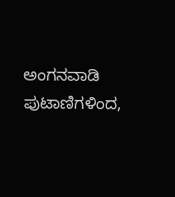ಅಂಗನವಾಡಿ ಪುಟಾಣಿಗಳಿಂದ,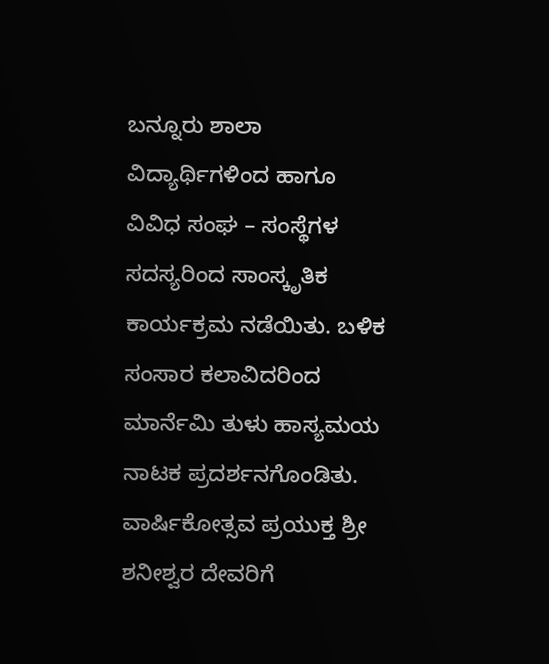ಬನ್ನೂರು ಶಾಲಾ ವಿದ್ಯಾರ್ಥಿಗಳಿಂದ ಹಾಗೂ ವಿವಿಧ ಸಂಘ – ಸಂಸ್ಥೆಗಳ ಸದಸ್ಯರಿಂದ ಸಾಂಸ್ಕೃತಿಕ ಕಾರ್ಯಕ್ರಮ ನಡೆಯಿತು. ಬಳಿಕ ಸಂಸಾರ ಕಲಾವಿದರಿಂದ ಮಾರ್ನೆಮಿ ತುಳು ಹಾಸ್ಯಮಯ ನಾಟಕ ಪ್ರದರ್ಶನಗೊಂಡಿತು.
ವಾರ್ಷಿಕೋತ್ಸವ ಪ್ರಯುಕ್ತ ಶ್ರೀ ಶನೀಶ್ವರ ದೇವರಿಗೆ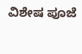ವಿಶೇಷ ಪೂಜೆ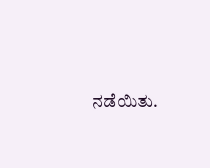ನಡೆಯಿತು.